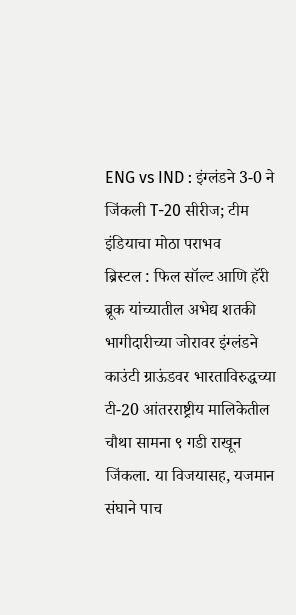ENG vs IND : इंग्लंडने 3-0 ने जिंकली T-20 सीरीज; टीम इंडियाचा मोठा पराभव
ब्रिस्टल : फिल सॉल्ट आणि हॅरी ब्रूक यांच्यातील अभेद्य शतकी भागीदारीच्या जोरावर इंग्लंडने काउंटी ग्राऊंडवर भारताविरुद्धच्या टी-20 आंतरराष्ट्रीय मालिकेतील चौथा सामना ९ गडी राखून जिंकला. या विजयासह, यजमान संघाने पाच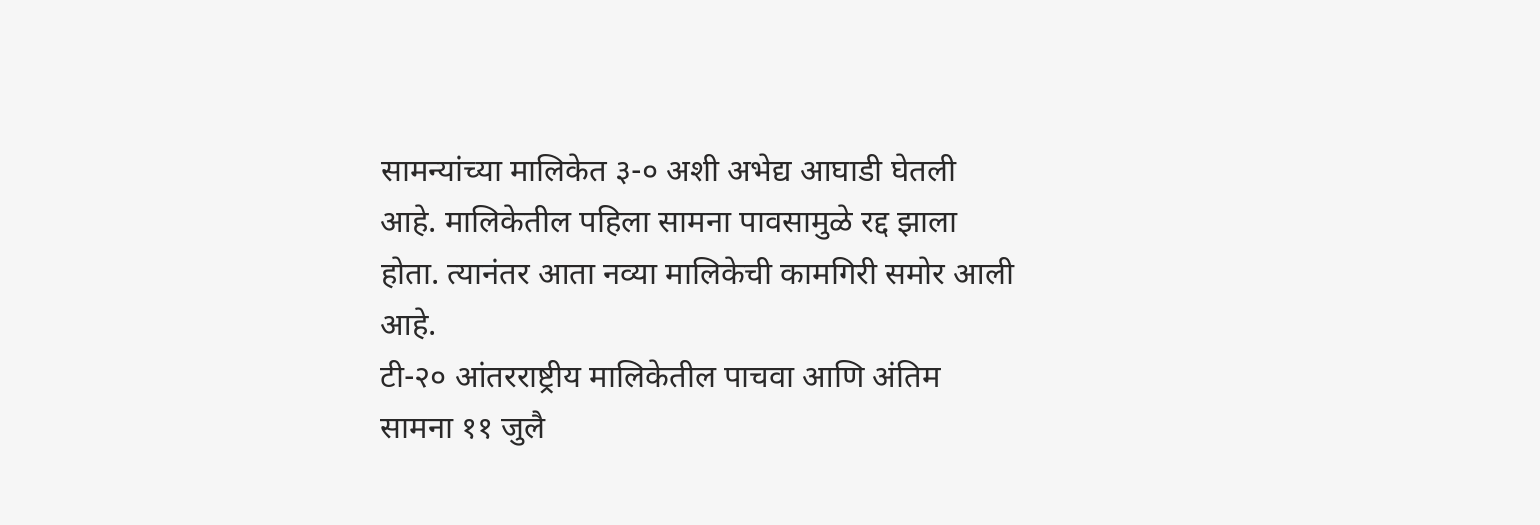सामन्यांच्या मालिकेत ३-० अशी अभेद्य आघाडी घेतली आहे. मालिकेतील पहिला सामना पावसामुळे रद्द झाला होता. त्यानंतर आता नव्या मालिकेची कामगिरी समोर आली आहे.
टी-२० आंतरराष्ट्रीय मालिकेतील पाचवा आणि अंतिम सामना ११ जुलै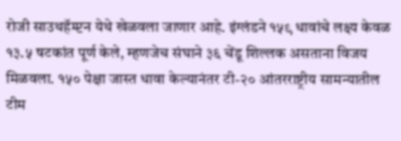रोजी साउथहॅम्प्टन येथे खेळवला जाणार आहे. इंग्लंडने १५९ धावांचे लक्ष्य केवळ १३.५ षटकांत पूर्ण केले, म्हणजेच संघाने ३६ चेंडू शिल्लक असताना विजय मिळवला. १५० पेक्षा जास्त धावा केल्यानंतर टी-२० आंतरराष्ट्रीय सामन्यातील टीम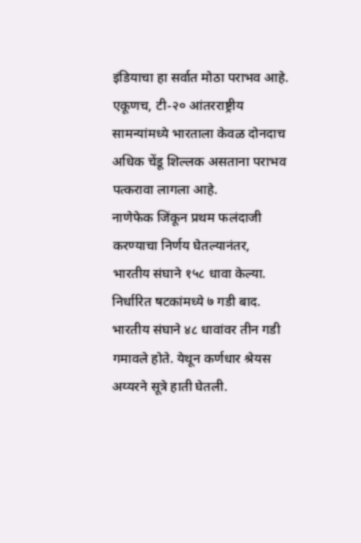इंडियाचा हा सर्वात मोठा पराभव आहे. एकूणच, टी-२० आंतरराष्ट्रीय सामन्यांमध्ये भारताला केवळ दोनदाच अधिक चेंडू शिल्लक असताना पराभव पत्करावा लागला आहे.
नाणेफेक जिंकून प्रथम फलंदाजी करण्याचा निर्णय घेतल्यानंतर, भारतीय संघाने १५८ धावा केल्या. निर्धारित षटकांमध्ये ७ गडी बाद. भारतीय संघाने ४८ धावांवर तीन गडी गमावले होते. येथून कर्णधार श्रेयस अय्यरने सूत्रे हाती घेतली.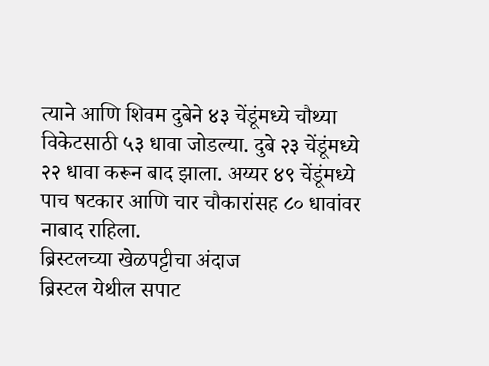त्याने आणि शिवम दुबेने ४३ चेंडूंमध्ये चौथ्या विकेटसाठी ५३ धावा जोडल्या. दुबे २३ चेंडूंमध्ये २२ धावा करून बाद झाला. अय्यर ४९ चेंडूंमध्ये पाच षटकार आणि चार चौकारांसह ८० धावांवर नाबाद राहिला.
ब्रिस्टलच्या खेळपट्टीचा अंदाज
ब्रिस्टल येथील सपाट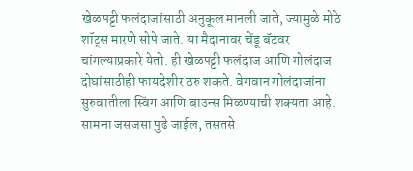खेळपट्टी फलंदाजांसाठी अनुकूल मानली जाते, ज्यामुळे मोठे शॉट्स मारणे सोपे जाते. या मैदानावर चेंडू बॅटवर चांगल्याप्रकारे येतो. ही खेळपट्टी फलंदाज आणि गोलंदाज दोघांसाठीही फायदेशीर ठरु शकते. वेगवान गोलंदाजांना सुरुवातीला स्विंग आणि बाउन्स मिळण्याची शक्यता आहे. सामना जसजसा पुढे जाईल, तसतसे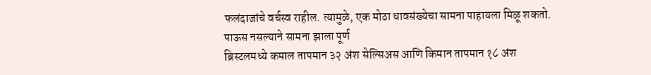फलंदाजांचे वर्चस्व राहील. त्यामुळे, एक मोठा धावसंख्येचा सामना पाहायला मिळू शकतो.
पाऊस नसल्याने सामना झाला पूर्ण
ब्रिस्टलमध्ये कमाल तापमान ३२ अंश सेल्सिअस आणि किमान तापमान १८ अंश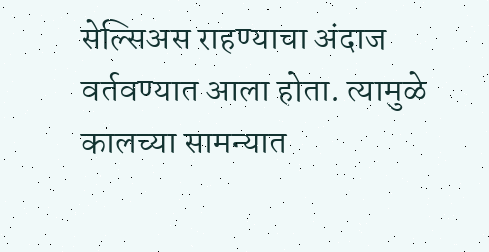सेल्सिअस राहण्याचा अंदाज वर्तवण्यात आला होता. त्यामुळे कालच्या सामन्यात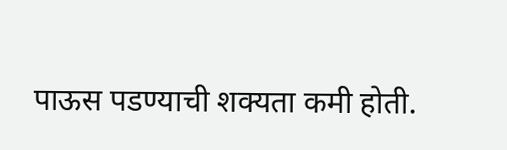पाऊस पडण्याची शक्यता कमी होती.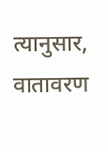त्यानुसार, वातावरण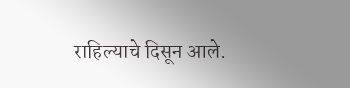राहिल्याचे दिसून आले.